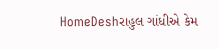HomeDeshરાહુલ ગાંધીએ કેમ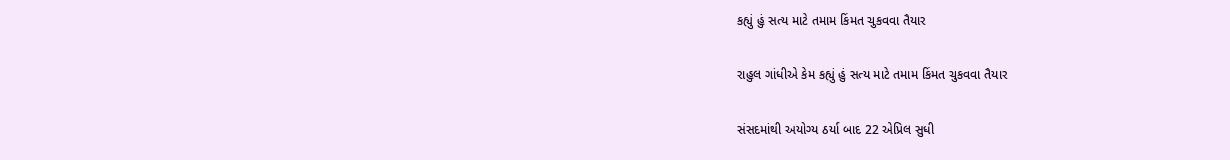કહ્યું હું સત્ય માટે તમામ કિંમત ચુકવવા તૈયાર

રાહુલ ગાંધીએ કેમ કહ્યું હું સત્ય માટે તમામ કિંમત ચુકવવા તૈયાર

સંસદમાંથી અયોગ્ય ઠર્યા બાદ 22 એપ્રિલ સુધી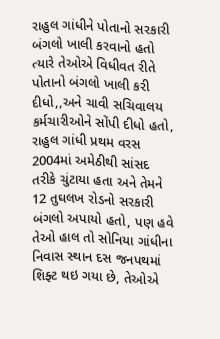રાહુલ ગાંધીને પોતાનો સરકારી બંગલો ખાલી કરવાનો હતો ત્યારે તેઓએ વિધીવત રીતે પોતાનો બંગલો ખાલી કરી દીધો,,અને ચાવી સચિવાલય કર્મચારીઓને સોંપી દીધો હતો, રાહુલ ગાંધી પ્રથમ વરસ 2004માં અમેઠીથી સાંસદ તરીકે ચુંટાયા હતા અને તેમને 12 તુઘલખ રોડનો સરકારી બંગલો અપાયો હતો, પણ હવે તેઓ હાલ તો સોનિયા ગાંધીના નિવાસ સ્થાન દસ જનપથમાં શિફ્ટ થઇ ગયા છે, તેઓએ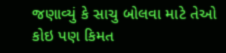જણાવ્યું કે સાચુ બોલવા માટે તેઓ કોઇ પણ કિમત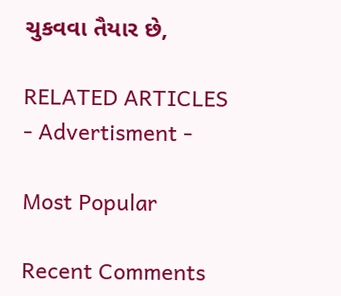ચુકવવા તૈયાર છે,

RELATED ARTICLES
- Advertisment -

Most Popular

Recent Comments